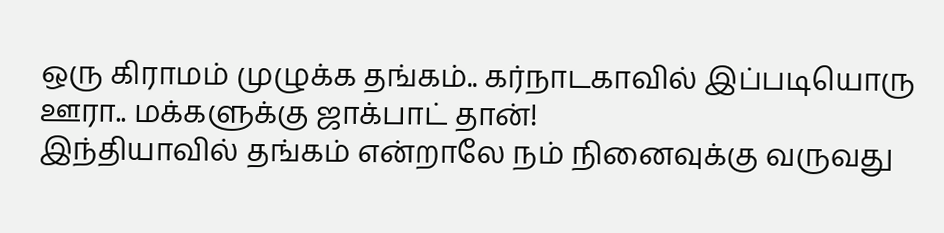ஒரு கிராமம் முழுக்க தங்கம்.. கர்நாடகாவில் இப்படியொரு ஊரா.. மக்களுக்கு ஜாக்பாட் தான்!
இந்தியாவில் தங்கம் என்றாலே நம் நினைவுக்கு வருவது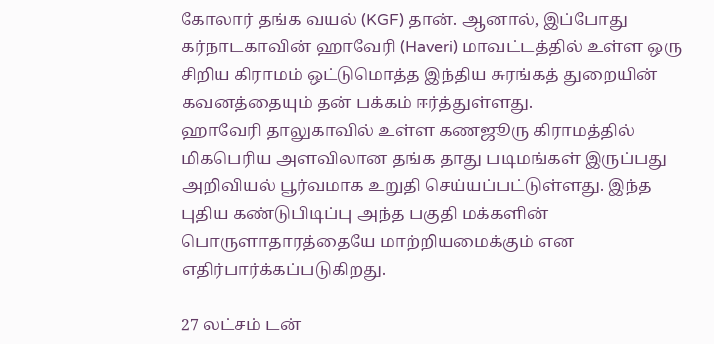கோலார் தங்க வயல் (KGF) தான். ஆனால், இப்போது கர்நாடகாவின் ஹாவேரி (Haveri) மாவட்டத்தில் உள்ள ஒரு சிறிய கிராமம் ஒட்டுமொத்த இந்திய சுரங்கத் துறையின் கவனத்தையும் தன் பக்கம் ஈர்த்துள்ளது.
ஹாவேரி தாலுகாவில் உள்ள கணஜூரு கிராமத்தில் மிகபெரிய அளவிலான தங்க தாது படிமங்கள் இருப்பது அறிவியல் பூர்வமாக உறுதி செய்யப்பட்டுள்ளது. இந்த புதிய கண்டுபிடிப்பு அந்த பகுதி மக்களின் பொருளாதாரத்தையே மாற்றியமைக்கும் என எதிர்பார்க்கப்படுகிறது.

27 லட்சம் டன்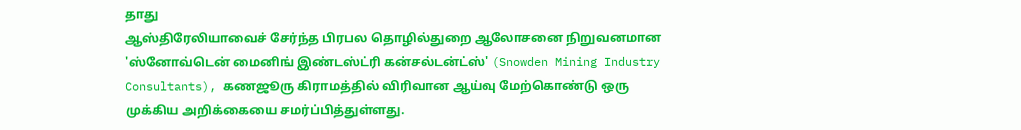தாது
ஆஸ்திரேலியாவைச் சேர்ந்த பிரபல தொழில்துறை ஆலோசனை நிறுவனமான 'ஸ்னோவ்டென் மைனிங் இண்டஸ்ட்ரி கன்சல்டன்ட்ஸ்' (Snowden Mining Industry Consultants), கணஜூரு கிராமத்தில் விரிவான ஆய்வு மேற்கொண்டு ஒரு முக்கிய அறிக்கையை சமர்ப்பித்துள்ளது.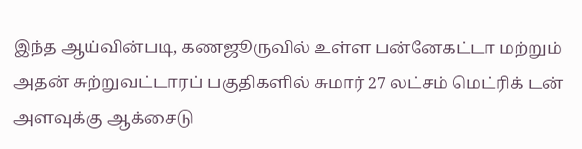இந்த ஆய்வின்படி, கணஜூருவில் உள்ள பன்னேகட்டா மற்றும் அதன் சுற்றுவட்டாரப் பகுதிகளில் சுமார் 27 லட்சம் மெட்ரிக் டன் அளவுக்கு ஆக்சைடு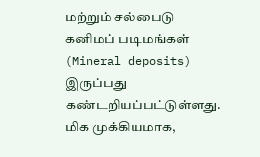மற்றும் சல்பைடு கனிமப் படிமங்கள் (Mineral deposits) இருப்பது கண்டறியப்பட்டுள்ளது.
மிக முக்கியமாக,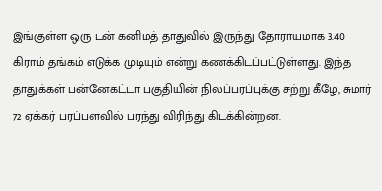இங்குள்ள ஒரு டன் கனிமத் தாதுவில் இருந்து தோராயமாக 3.40 கிராம் தங்கம் எடுக்க முடியும் என்று கணக்கிடப்பட்டுள்ளது. இந்த தாதுக்கள் பன்னேகட்டா பகுதியின் நிலப்பரப்புக்கு சற்று கீழே, சுமார் 72 ஏக்கர் பரப்பளவில் பரந்து விரிந்து கிடக்கின்றன.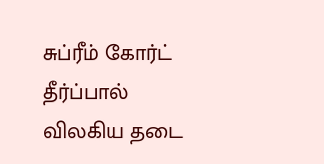சுப்ரீம் கோர்ட் தீர்ப்பால் விலகிய தடை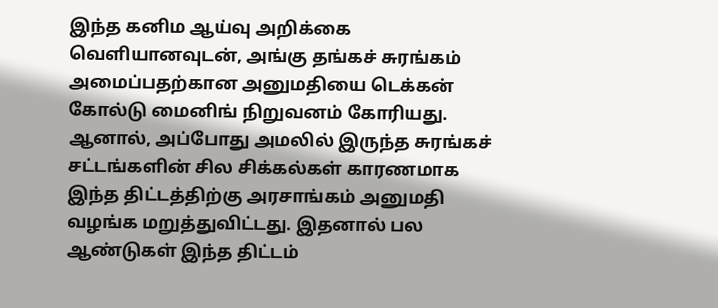இந்த கனிம ஆய்வு அறிக்கை வெளியானவுடன், அங்கு தங்கச் சுரங்கம் அமைப்பதற்கான அனுமதியை டெக்கன் கோல்டு மைனிங் நிறுவனம் கோரியது. ஆனால், அப்போது அமலில் இருந்த சுரங்கச் சட்டங்களின் சில சிக்கல்கள் காரணமாக இந்த திட்டத்திற்கு அரசாங்கம் அனுமதி வழங்க மறுத்துவிட்டது. இதனால் பல ஆண்டுகள் இந்த திட்டம்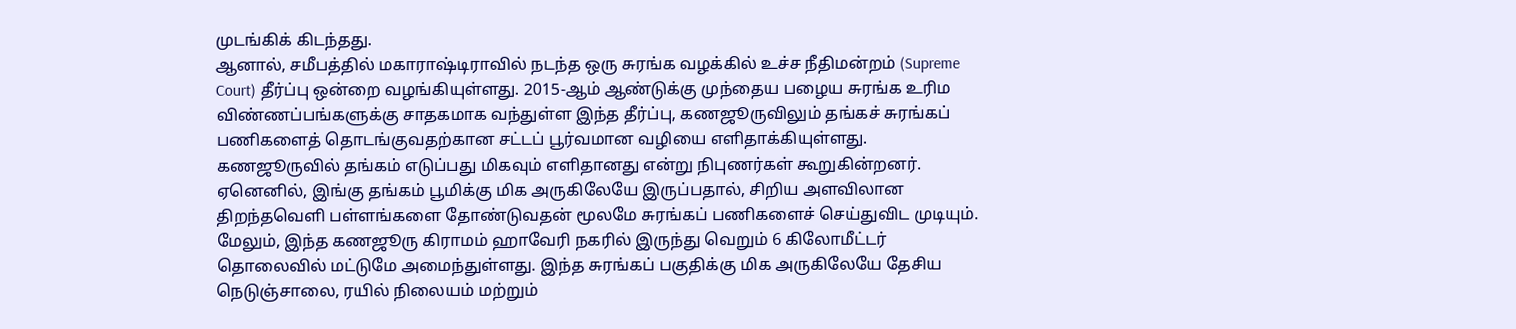முடங்கிக் கிடந்தது.
ஆனால், சமீபத்தில் மகாராஷ்டிராவில் நடந்த ஒரு சுரங்க வழக்கில் உச்ச நீதிமன்றம் (Supreme Court) தீர்ப்பு ஒன்றை வழங்கியுள்ளது. 2015-ஆம் ஆண்டுக்கு முந்தைய பழைய சுரங்க உரிம விண்ணப்பங்களுக்கு சாதகமாக வந்துள்ள இந்த தீர்ப்பு, கணஜூருவிலும் தங்கச் சுரங்கப் பணிகளைத் தொடங்குவதற்கான சட்டப் பூர்வமான வழியை எளிதாக்கியுள்ளது.
கணஜூருவில் தங்கம் எடுப்பது மிகவும் எளிதானது என்று நிபுணர்கள் கூறுகின்றனர். ஏனெனில், இங்கு தங்கம் பூமிக்கு மிக அருகிலேயே இருப்பதால், சிறிய அளவிலான திறந்தவெளி பள்ளங்களை தோண்டுவதன் மூலமே சுரங்கப் பணிகளைச் செய்துவிட முடியும்.
மேலும், இந்த கணஜூரு கிராமம் ஹாவேரி நகரில் இருந்து வெறும் 6 கிலோமீட்டர் தொலைவில் மட்டுமே அமைந்துள்ளது. இந்த சுரங்கப் பகுதிக்கு மிக அருகிலேயே தேசிய நெடுஞ்சாலை, ரயில் நிலையம் மற்றும்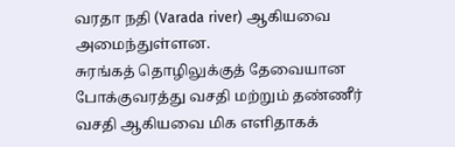வரதா நதி (Varada river) ஆகியவை அமைந்துள்ளன.
சுரங்கத் தொழிலுக்குத் தேவையான போக்குவரத்து வசதி மற்றும் தண்ணீர் வசதி ஆகியவை மிக எளிதாகக்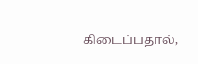கிடைப்பதால்,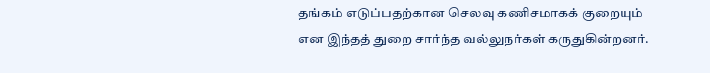தங்கம் எடுப்பதற்கான செலவு கணிசமாகக் குறையும் என இந்தத் துறை சார்ந்த வல்லுநர்கள் கருதுகின்றனர்.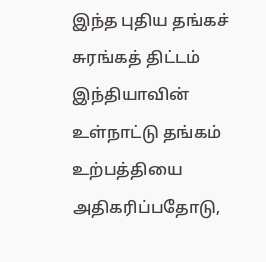இந்த புதிய தங்கச் சுரங்கத் திட்டம் இந்தியாவின் உள்நாட்டு தங்கம் உற்பத்தியை அதிகரிப்பதோடு,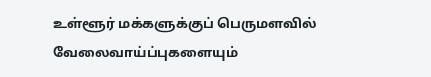உள்ளூர் மக்களுக்குப் பெருமளவில் வேலைவாய்ப்புகளையும்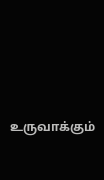உருவாக்கும்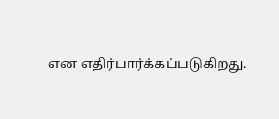என எதிர்பார்க்கப்படுகிறது.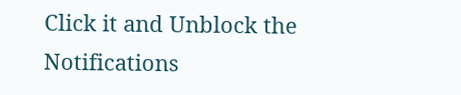Click it and Unblock the Notifications